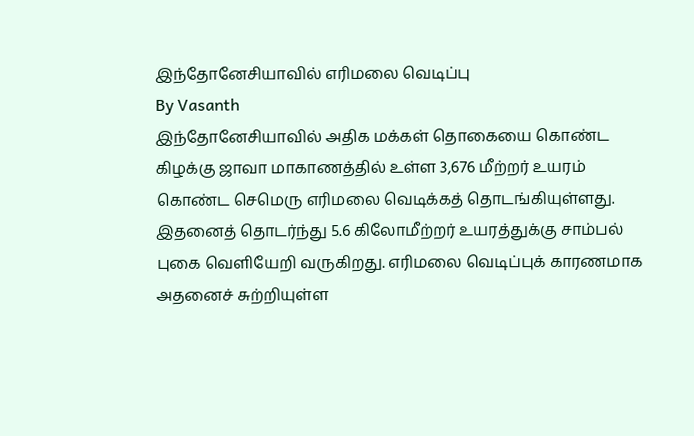இந்தோனேசியாவில் எரிமலை வெடிப்பு
By Vasanth
இந்தோனேசியாவில் அதிக மக்கள் தொகையை கொண்ட கிழக்கு ஜாவா மாகாணத்தில் உள்ள 3,676 மீற்றர் உயரம் கொண்ட செமெரு எரிமலை வெடிக்கத் தொடங்கியுள்ளது.
இதனைத் தொடர்ந்து 5.6 கிலோமீற்றர் உயரத்துக்கு சாம்பல் புகை வெளியேறி வருகிறது. எரிமலை வெடிப்புக் காரணமாக அதனைச் சுற்றியுள்ள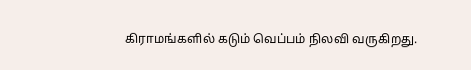கிராமங்களில் கடும் வெப்பம் நிலவி வருகிறது.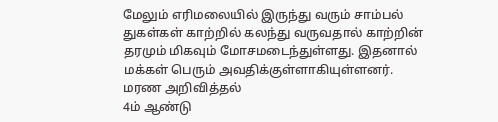மேலும் எரிமலையில் இருந்து வரும் சாம்பல் துகள்கள் காற்றில் கலந்து வருவதால் காற்றின் தரமும் மிகவும் மோசமடைந்துள்ளது. இதனால் மக்கள் பெரும் அவதிக்குள்ளாகியுள்ளனர்.
மரண அறிவித்தல்
4ம் ஆண்டு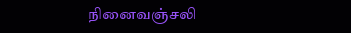நினைவஞ்சலி